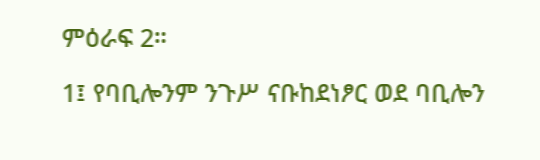ምዕራፍ 2።

1፤ የባቢሎንም ንጉሥ ናቡከደነፆር ወደ ባቢሎን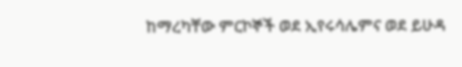ከማረካቸው ምርኮኞች ወደ ኢየሩሳሌምና ወደ ይሁዳ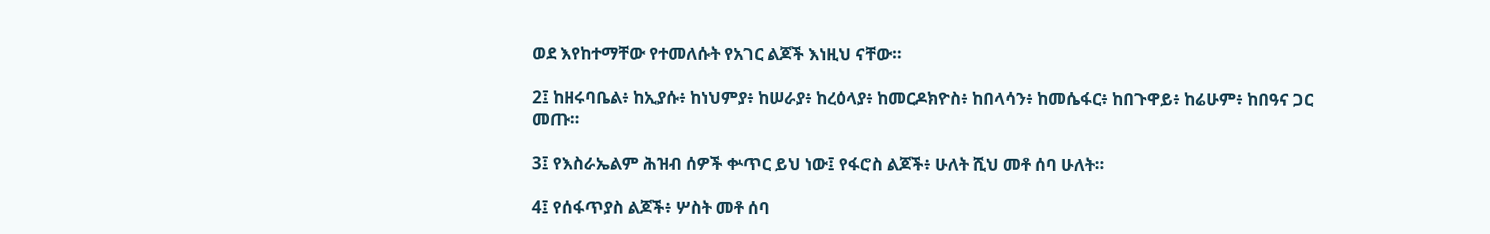ወደ እየከተማቸው የተመለሱት የአገር ልጆች እነዚህ ናቸው።

2፤ ከዘሩባቤል፥ ከኢያሱ፥ ከነህምያ፥ ከሠራያ፥ ከረዕላያ፥ ከመርዶክዮስ፥ ከበላሳን፥ ከመሴፋር፥ ከበጉዋይ፥ ከሬሁም፥ ከበዓና ጋር መጡ።

3፤ የእስራኤልም ሕዝብ ሰዎች ቍጥር ይህ ነው፤ የፋሮስ ልጆች፥ ሁለት ሺህ መቶ ሰባ ሁለት።

4፤ የሰፋጥያስ ልጆች፥ ሦስት መቶ ሰባ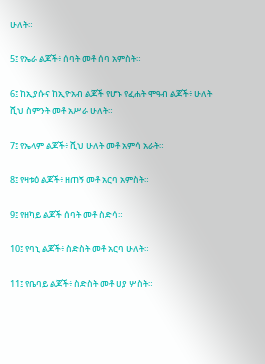ሁለት።

5፤ የኤራ ልጆች፥ ሰባት መቶ ሰባ አምስት።

6፤ ከኢያሱና ከኢዮአብ ልጆች የሆኑ የፈሐት ሞዓብ ልጆች፥ ሁለት ሺህ ስምንት መቶ አሥራ ሁለት።

7፤ የኤላም ልጆች፥ ሺህ ሁለት መቶ አምሳ አራት።

8፤ የዛቱዕ ልጆች፥ ዘጠኝ መቶ አርባ አምስት።

9፤ የዘካይ ልጆች ሰባት መቶ ስድሳ።

10፤ የባኒ ልጆች፥ ስድስት መቶ አርባ ሁለት።

11፤ የቤባይ ልጆች፥ ስድስት መቶ ሀያ ሦስት።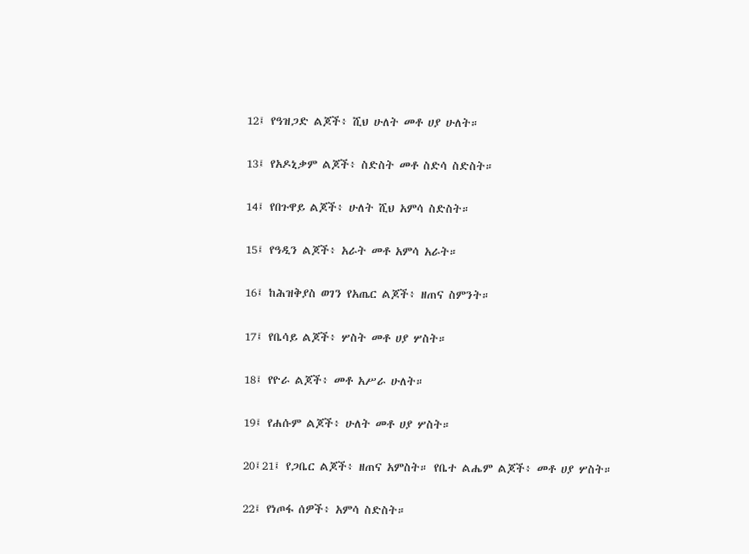12፤ የዓዝጋድ ልጆች፥ ሺህ ሁለት መቶ ሀያ ሁለት።

13፤ የአዶኒቃም ልጆች፥ ስድስት መቶ ስድሳ ስድስት።

14፤ የበጉዋይ ልጆች፥ ሁለት ሺህ አምሳ ስድስት።

15፤ የዓዲን ልጆች፥ አራት መቶ አምሳ አራት።

16፤ ከሕዝቅያስ ወገን የአጤር ልጆች፥ ዘጠና ስምንት።

17፤ የቤሳይ ልጆች፥ ሦስት መቶ ሀያ ሦስት።

18፤ የዮራ ልጆች፥ መቶ አሥራ ሁለት።

19፤ የሐሱም ልጆች፥ ሁለት መቶ ሀያ ሦስት።

20፤21፤ የጋቤር ልጆች፥ ዘጠና አምስት። የቤተ ልሔም ልጆች፥ መቶ ሀያ ሦስት።

22፤ የነጦፋ ሰዎች፥ አምሳ ስድስት።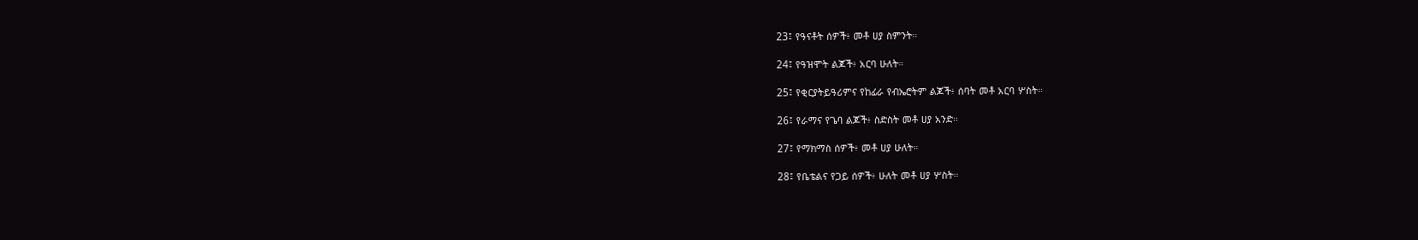23፤ የዓናቶት ሰዎች፥ መቶ ሀያ ስምንት።

24፤ የዓዝሞት ልጆች፥ አርባ ሁለት።

25፤ የቂርያትይዓሪምና የከፊራ የብኤሮትም ልጆች፥ ሰባት መቶ አርባ ሦስት።

26፤ የራማና የጌባ ልጆች፥ ስድስት መቶ ሀያ አንድ።

27፤ የማክማስ ሰዎች፥ መቶ ሀያ ሁለት።

28፤ የቤቴልና የጋይ ሰዎች፥ ሁለት መቶ ሀያ ሦስት።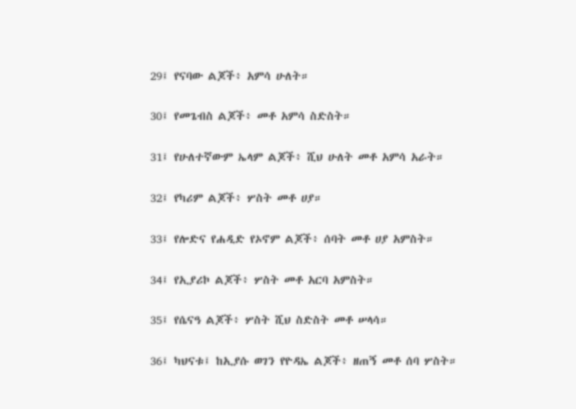29፤ የናባው ልጆች፥ አምሳ ሁለት።

30፤ የመጌብስ ልጆች፥ መቶ አምሳ ስድስት።

31፤ የሁለተኛውም ኤላም ልጆች፥ ሺህ ሁለት መቶ አምሳ አራት።

32፤ የካሪም ልጆች፥ ሦስት መቶ ሀያ።

33፤ የሎድና የሐዲድ የኦኖም ልጆች፥ ሰባት መቶ ሀያ አምስት።

34፤ የኢያሪኮ ልጆች፥ ሦስት መቶ አርባ አምስት።

35፤ የሴናዓ ልጆች፥ ሦስት ሺህ ስድስት መቶ ሠላሳ።

36፤ ካህናቱ፤ ከኢያሱ ወገን የዮዳኤ ልጆች፥ ዘጠኝ መቶ ሰባ ሦስት።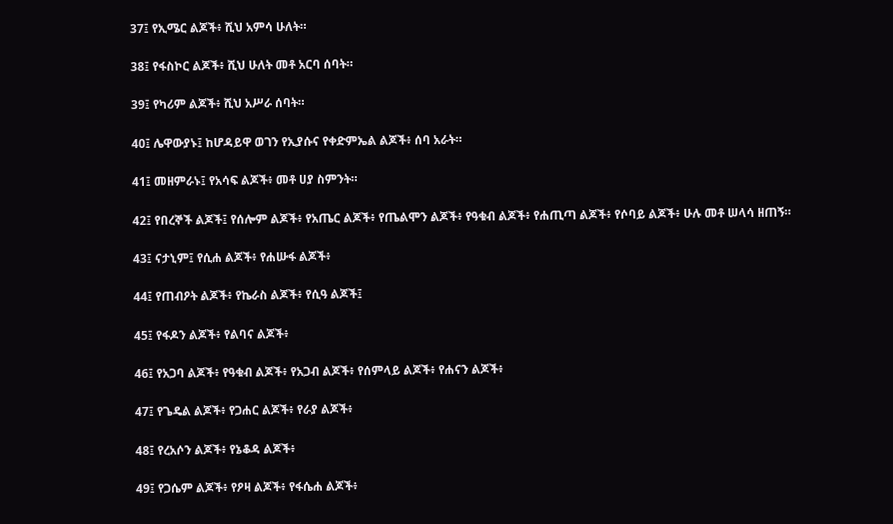37፤ የኢሜር ልጆች፥ ሺህ አምሳ ሁለት።

38፤ የፋስኮር ልጆች፥ ሺህ ሁለት መቶ አርባ ሰባት።

39፤ የካሪም ልጆች፥ ሺህ አሥራ ሰባት።

40፤ ሌዋውያኑ፤ ከሆዳይዋ ወገን የኢያሱና የቀድምኤል ልጆች፥ ሰባ አራት።

41፤ መዘምራኑ፤ የአሳፍ ልጆች፥ መቶ ሀያ ስምንት።

42፤ የበረኞች ልጆች፤ የሰሎም ልጆች፥ የአጤር ልጆች፥ የጤልሞን ልጆች፥ የዓቁብ ልጆች፥ የሐጢጣ ልጆች፥ የሶባይ ልጆች፥ ሁሉ መቶ ሠላሳ ዘጠኝ።

43፤ ናታኒም፤ የሲሐ ልጆች፥ የሐሡፋ ልጆች፥

44፤ የጠብዖት ልጆች፥ የኬራስ ልጆች፥ የሲዓ ልጆች፤

45፤ የፋዶን ልጆች፥ የልባና ልጆች፥

46፤ የአጋባ ልጆች፥ የዓቁብ ልጆች፥ የአጋብ ልጆች፥ የሰምላይ ልጆች፥ የሐናን ልጆች፥

47፤ የጌዴል ልጆች፥ የጋሐር ልጆች፥ የራያ ልጆች፥

48፤ የረአሶን ልጆች፥ የኔቆዳ ልጆች፥

49፤ የጋሴም ልጆች፥ የዖዛ ልጆች፥ የፋሴሐ ልጆች፥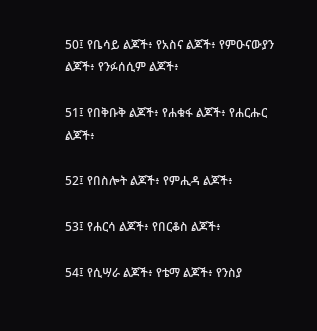50፤ የቤሳይ ልጆች፥ የአስና ልጆች፥ የምዑናውያን ልጆች፥ የንፉሰሲም ልጆች፥

51፤ የበቅቡቅ ልጆች፥ የሐቁፋ ልጆች፥ የሐርሑር ልጆች፥

52፤ የበስሎት ልጆች፥ የምሒዳ ልጆች፥

53፤ የሐርሳ ልጆች፥ የበርቆስ ልጆች፥

54፤ የሲሣራ ልጆች፥ የቴማ ልጆች፥ የንስያ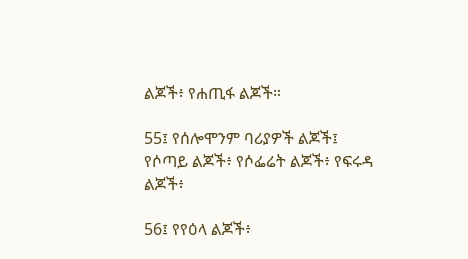ልጆች፥ የሐጢፋ ልጆች።

55፤ የሰሎሞንም ባሪያዎች ልጆች፤ የሶጣይ ልጆች፥ የሶፌሬት ልጆች፥ የፍሩዳ ልጆች፥

56፤ የየዕላ ልጆች፥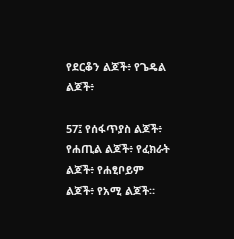የደርቆን ልጆች፥ የጌዴል ልጆች፥

57፤ የሰፋጥያስ ልጆች፥ የሐጢል ልጆች፥ የፈክራት ልጆች፥ የሐፂቦይም ልጆች፥ የአሚ ልጆች።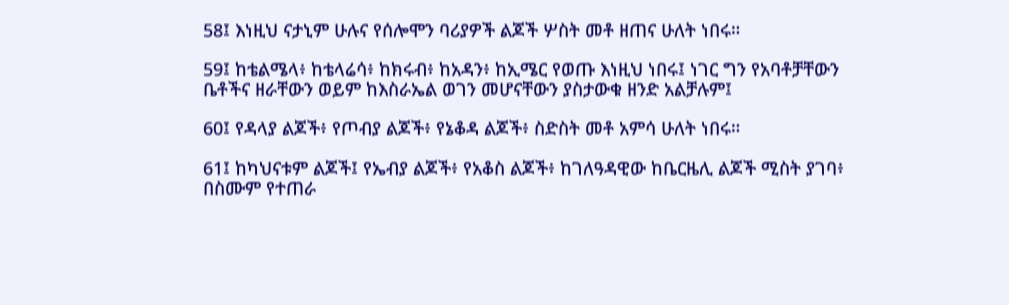58፤ እነዚህ ናታኒም ሁሉና የሰሎሞን ባሪያዎች ልጆች ሦስት መቶ ዘጠና ሁለት ነበሩ።

59፤ ከቴልሜላ፥ ከቴላሬሳ፥ ከክሩብ፥ ከአዳን፥ ከኢሜር የወጡ እነዚህ ነበሩ፤ ነገር ግን የአባቶቻቸውን ቤቶችና ዘራቸውን ወይም ከእስራኤል ወገን መሆናቸውን ያስታውቁ ዘንድ አልቻሉም፤

60፤ የዳላያ ልጆች፥ የጦብያ ልጆች፥ የኔቆዳ ልጆች፥ ስድስት መቶ አምሳ ሁለት ነበሩ።

61፤ ከካህናቱም ልጆች፤ የኤብያ ልጆች፥ የአቆስ ልጆች፥ ከገለዓዳዊው ከቤርዜሊ ልጆች ሚስት ያገባ፥ በስሙም የተጠራ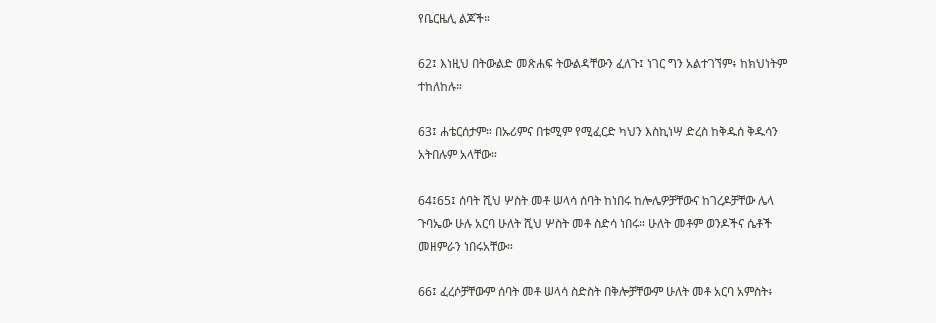የቤርዜሊ ልጆች።

62፤ እነዚህ በትውልድ መጽሐፍ ትውልዳቸውን ፈለጉ፤ ነገር ግን አልተገኘም፥ ከክህነትም ተከለከሉ።

63፤ ሐቴርሰታም። በኡሪምና በቱሚም የሚፈርድ ካህን እስኪነሣ ድረስ ከቅዱሰ ቅዱሳን አትበሉም አላቸው።

64፤65፤ ሰባት ሺህ ሦስት መቶ ሠላሳ ሰባት ከነበሩ ከሎሌዎቻቸውና ከገረዶቻቸው ሌላ ጉባኤው ሁሉ አርባ ሁለት ሺህ ሦስት መቶ ስድሳ ነበሩ። ሁለት መቶም ወንዶችና ሴቶች መዘምራን ነበሩአቸው።

66፤ ፈረሶቻቸውም ሰባት መቶ ሠላሳ ስድስት በቅሎቻቸውም ሁለት መቶ አርባ አምስት፥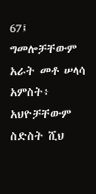67፤ ግመሎቻቸውም አራት መቶ ሠላሳ አምስት፥ አህዮቻቸውም ስድስት ሺህ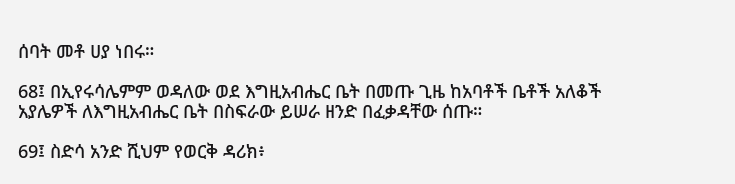ሰባት መቶ ሀያ ነበሩ።

68፤ በኢየሩሳሌምም ወዳለው ወደ እግዚአብሔር ቤት በመጡ ጊዜ ከአባቶች ቤቶች አለቆች አያሌዎች ለእግዚአብሔር ቤት በስፍራው ይሠራ ዘንድ በፈቃዳቸው ሰጡ።

69፤ ስድሳ አንድ ሺህም የወርቅ ዳሪክ፥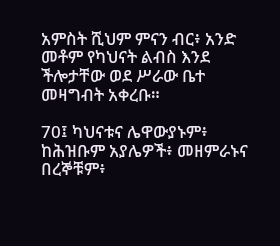አምስት ሺህም ምናን ብር፥ አንድ መቶም የካህናት ልብስ እንደ ችሎታቸው ወደ ሥራው ቤተ መዛግብት አቀረቡ።

70፤ ካህናቱና ሌዋውያኑም፥ ከሕዝቡም አያሌዎች፥ መዘምራኑና በረኞቹም፥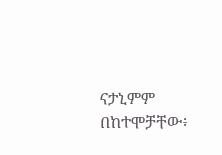ናታኒምም በከተሞቻቸው፥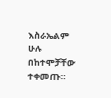እስራኤልም ሁሉ በከተሞቻቸው ተቀመጡ።